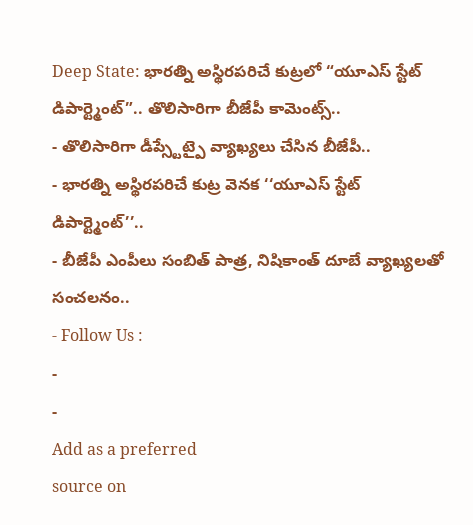Deep State: భారత్ని అస్థిరపరిచే కుట్రలో “యూఎస్ స్టేట్ డిపార్ట్మెంట్”.. తొలిసారిగా బీజేపీ కామెంట్స్..
- తొలిసారిగా డీప్స్టేట్పై వ్యాఖ్యలు చేసిన బీజేపీ..
- భారత్ని అస్థిరపరిచే కుట్ర వెనక ‘‘యూఎస్ స్టేట్ డిపార్ట్మెంట్’’..
- బీజేపీ ఎంపీలు సంబిత్ పాత్ర, నిషికాంత్ దూబే వ్యాఖ్యలతో సంచలనం..
- Follow Us :
-
-
Add as a preferred
source on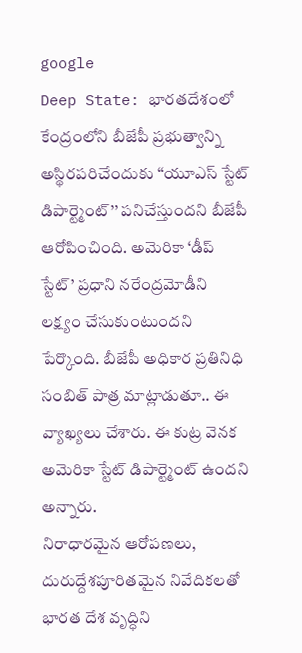google
Deep State: భారతదేశంలో కేంద్రంలోని బీజేపీ ప్రభుత్వాన్ని అస్థిరపరిచేందుకు ‘‘యూఎస్ స్టేట్ డిపార్ట్మెంట్’’ పనిచేస్తుందని బీజేపీ ఆరోపించింది. అమెరికా ‘డీప్ స్టేట్’ ప్రధాని నరేంద్రమోడీని లక్ష్యం చేసుకుంటుందని పేర్కొంది. బీజేపీ అధికార ప్రతినిధి సంబిత్ పాత్ర మాట్లాడుతూ.. ఈ వ్యాఖ్యలు చేశారు. ఈ కుట్ర వెనక అమెరికా స్టేట్ డిపార్ట్మెంట్ ఉందని అన్నారు.
నిరాధారమైన ఆరోపణలు, దురుద్దేశపూరితమైన నివేదికలతో భారత దేశ వృద్ధిని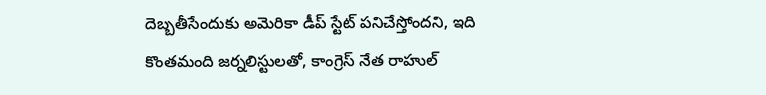దెబ్బతీసేందుకు అమెరికా డీప్ స్టేట్ పనిచేస్తోందని, ఇది కొంతమంది జర్నలిస్టులతో, కాంగ్రెస్ నేత రాహుల్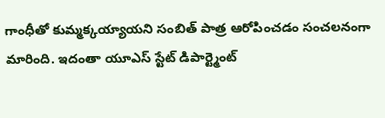గాంధీతో కుమ్మక్కయ్యాయని సంబిత్ పాత్ర ఆరోపించడం సంచలనంగా మారింది. ఇదంతా యూఎస్ స్టేట్ డిపార్ట్మెంట్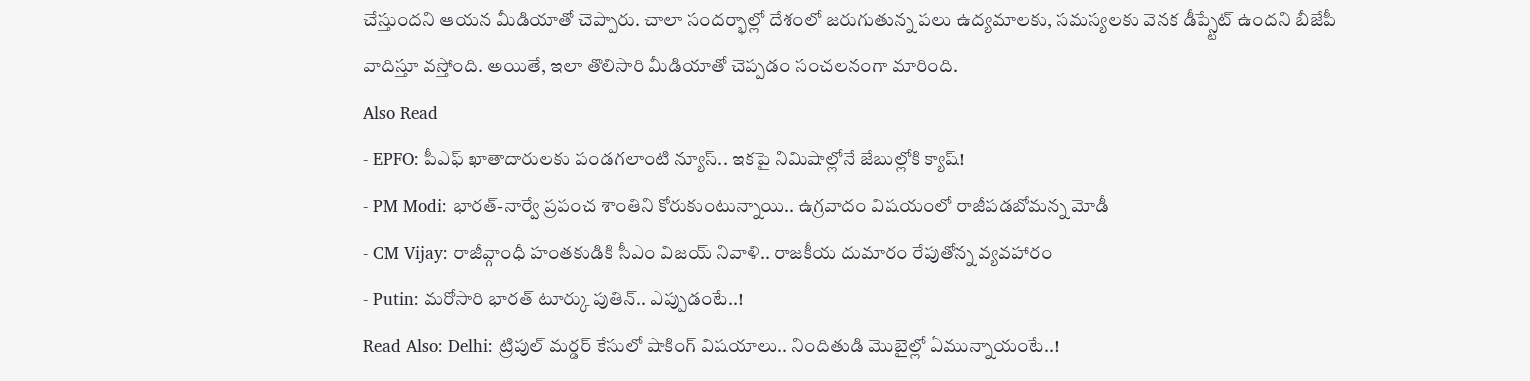చేస్తుందని ఆయన మీడియాతో చెప్పారు. చాలా సందర్భాల్లో దేశంలో జరుగుతున్న పలు ఉద్యమాలకు, సమస్యలకు వెనక డీప్స్టేట్ ఉందని బీజేపీ వాదిస్తూ వస్తోంది. అయితే, ఇలా తొలిసారి మీడియాతో చెప్పడం సంచలనంగా మారింది.
Also Read
- EPFO: పీఎఫ్ ఖాతాదారులకు పండగలాంటి న్యూస్.. ఇకపై నిమిషాల్లోనే జేబుల్లోకి క్యాష్!
- PM Modi: భారత్-నార్వే ప్రపంచ శాంతిని కోరుకుంటున్నాయి.. ఉగ్రవాదం విషయంలో రాజీపడబోమన్న మోడీ
- CM Vijay: రాజీవ్గాంధీ హంతకుడికి సీఎం విజయ్ నివాళి.. రాజకీయ దుమారం రేపుతోన్న వ్యవహారం
- Putin: మరోసారి భారత్ టూర్కు పుతిన్.. ఎప్పుడంటే..!
Read Also: Delhi: ట్రిపుల్ మర్డర్ కేసులో షాకింగ్ విషయాలు.. నిందితుడి మొబైల్లో ఏమున్నాయంటే..!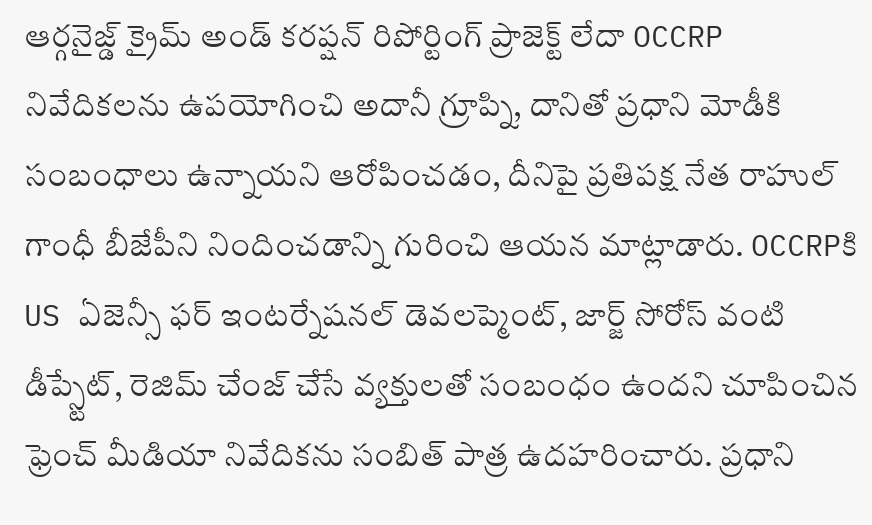ఆర్గనైజ్డ్ క్రైమ్ అండ్ కరప్షన్ రిపోర్టింగ్ ప్రాజెక్ట్ లేదా OCCRP నివేదికలను ఉపయోగించి అదానీ గ్రూప్ని, దానితో ప్రధాని మోడీకి సంబంధాలు ఉన్నాయని ఆరోపించడం, దీనిపై ప్రతిపక్ష నేత రాహుల్ గాంధీ బీజేపీని నిందించడాన్ని గురించి ఆయన మాట్లాడారు. OCCRPకి US ఏజెన్సీ ఫర్ ఇంటర్నేషనల్ డెవలప్మెంట్, జార్జ్ సోరోస్ వంటి డీప్స్టేట్, రెజిమ్ చేంజ్ చేసే వ్యక్తులతో సంబంధం ఉందని చూపించిన ఫ్రెంచ్ మీడియా నివేదికను సంబిత్ పాత్ర ఉదహరించారు. ప్రధాని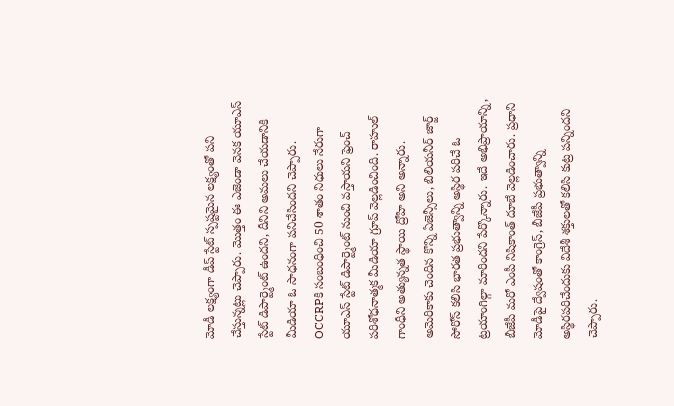మోడీ లక్ష్యంగా డీప్ స్టేట్ స్పష్టమైన లక్ష్యంతో పని చేస్తున్నట్లు చెప్పారు. మొత్తం ఈ ఎజెండా వెనక యూఎస్ స్టేట్ డిపార్ట్మెంట్ ఉందని, దీనిని అమలు చేయడానికి మీడియా ఓ సాధనంగా పనిచేసిందని చెప్పారు.
OCCRPకి సంబంధించి 50 శాతం నిధులు నేరుగా యూఎస్ స్టేట్ డిపార్ట్మెంట్ నుంచి వస్తాయని ఫ్రెంచ్ పరిశోధనాత్మక మీడియా గ్రూప్ వెల్లడించింది. రాహుల్ గాంధీని అత్యున్నత స్థాయి ద్రోహి అని అన్నారు. అమెరికాకు చెందిన కొన్ని ఏజెన్సీలు, బిలియనీర్ జార్జ్ సోరోస్ కలిసి భారత ప్రభుత్వాన్ని అస్థిర పరిచే ఓ ట్రయాంగిల్గా మారిందని పేర్కొన్నారు. ఇదే అభిప్రాయాన్ని, బీజేపీ మరో ఎంపీ నిషికాంత్ దూబే వెల్లడించారు. ప్రధాని మోడీపై ద్వేషంతో కాంగ్రెస్, బీజేపీ ప్రభుత్వాన్ని అస్థిరపరిచేందుకు విదేశీ శక్తులతో కలిసి కుట్ర పన్నిందని చెప్పారు.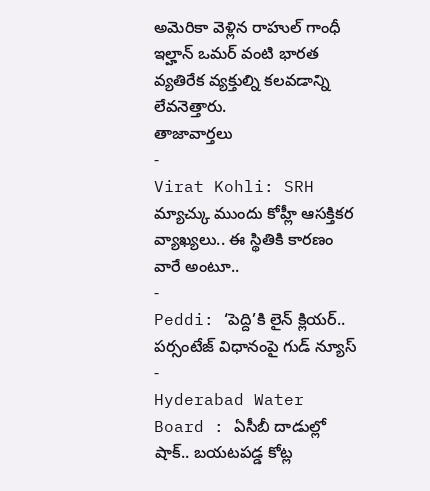అమెరికా వెళ్లిన రాహుల్ గాంధీ ఇల్హాన్ ఒమర్ వంటి భారత వ్యతిరేక వ్యక్తుల్ని కలవడాన్ని లేవనెత్తారు.
తాజావార్తలు
-
Virat Kohli: SRH మ్యాచ్కు ముందు కోహ్లీ ఆసక్తికర వ్యాఖ్యలు.. ఈ స్థితికి కారణం వారే అంటూ..
-
Peddi: ‘పెద్ది’కి లైన్ క్లియర్.. పర్సంటేజ్ విధానంపై గుడ్ న్యూస్
-
Hyderabad Water Board : ఏసీబీ దాడుల్లో షాక్.. బయటపడ్డ కోట్ల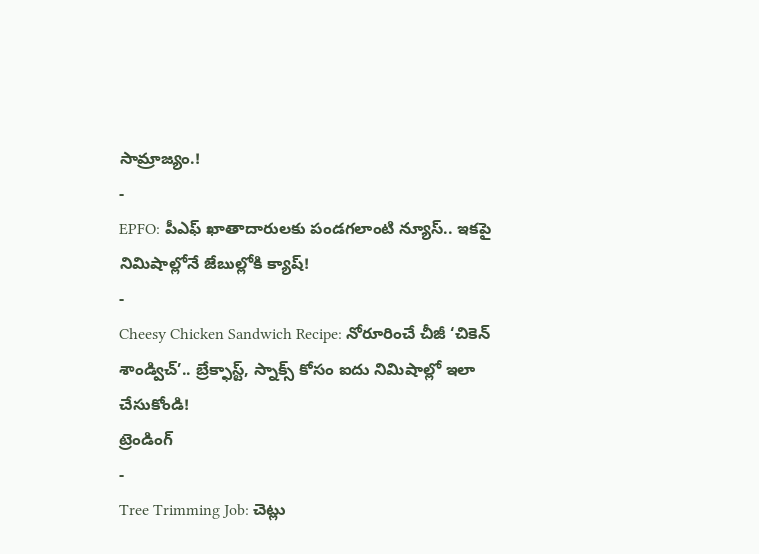సామ్రాజ్యం.!
-
EPFO: పీఎఫ్ ఖాతాదారులకు పండగలాంటి న్యూస్.. ఇకపై నిమిషాల్లోనే జేబుల్లోకి క్యాష్!
-
Cheesy Chicken Sandwich Recipe: నోరూరించే చీజీ ‘చికెన్ శాండ్విచ్’.. బ్రేక్ఫాస్ట్, స్నాక్స్ కోసం ఐదు నిమిషాల్లో ఇలా చేసుకోండి!
ట్రెండింగ్
-
Tree Trimming Job: చెట్లు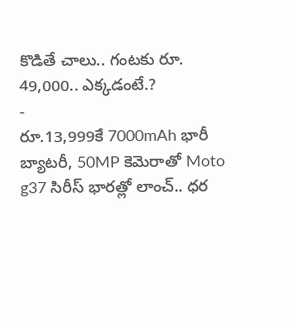కొడితే చాలు.. గంటకు రూ. 49,000.. ఎక్కడంటే.?
-
రూ.13,999కే 7000mAh భారీ బ్యాటరీ, 50MP కెమెరాతో Moto g37 సిరీస్ భారత్లో లాంచ్.. ధర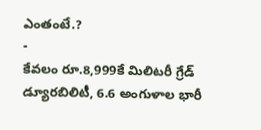ఎంతంటే.?
-
కేవలం రూ.8,999కే మిలిటరీ గ్రేడ్ డ్యూరబిలిటీ, 6.6 అంగుళాల భారీ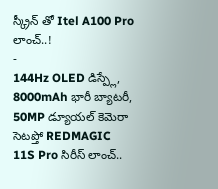స్క్రీన్ తో Itel A100 Pro లాంచ్..!
-
144Hz OLED డిస్ప్లే, 8000mAh భారీ బ్యాటరీ, 50MP డ్యూయల్ కెమెరా సెటప్తో REDMAGIC 11S Pro సిరీస్ లాంచ్..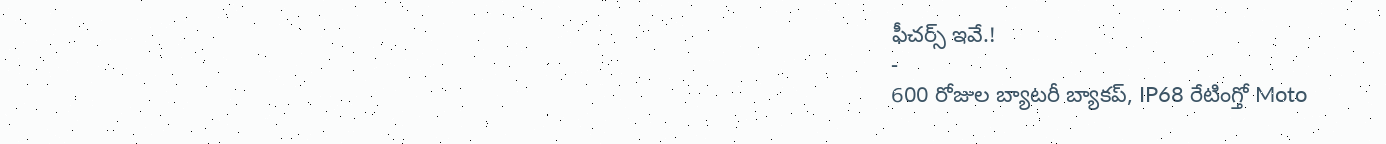ఫీచర్స్ ఇవే.!
-
600 రోజుల బ్యాటరీ బ్యాకప్, IP68 రేటింగ్తో Moto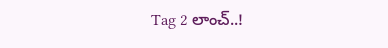Tag 2 లాంచ్..!